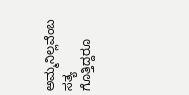ಅಮ್ಮನಿಲ್ಲವೆಂಬ ಸತ್ಯ ಗೊತ್ತಿದ್ದರೂ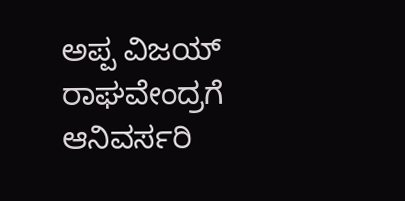ಅಪ್ಪ ವಿಜಯ್ ರಾಘವೇಂದ್ರಗೆ ಆನಿವರ್ಸರಿ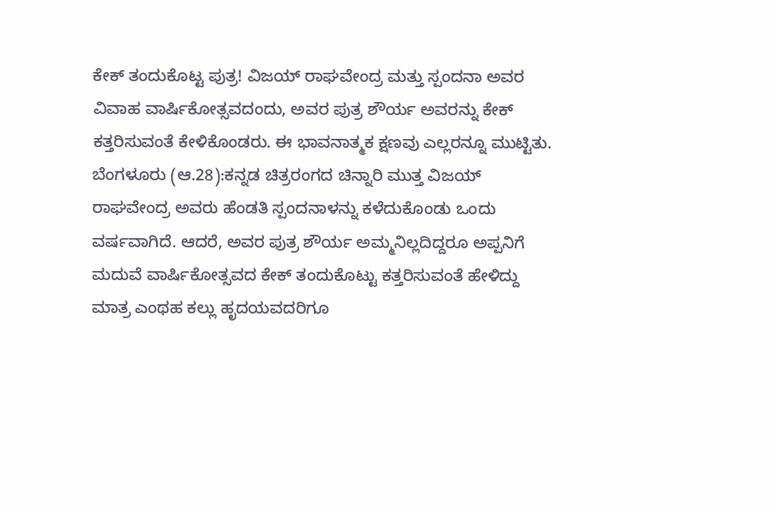ಕೇಕ್ ತಂದುಕೊಟ್ಟ ಪುತ್ರ! ವಿಜಯ್ ರಾಘವೇಂದ್ರ ಮತ್ತು ಸ್ಪಂದನಾ ಅವರ ವಿವಾಹ ವಾರ್ಷಿಕೋತ್ಸವದಂದು, ಅವರ ಪುತ್ರ ಶೌರ್ಯ ಅವರನ್ನು ಕೇಕ್ ಕತ್ತರಿಸುವಂತೆ ಕೇಳಿಕೊಂಡರು. ಈ ಭಾವನಾತ್ಮಕ ಕ್ಷಣವು ಎಲ್ಲರನ್ನೂ ಮುಟ್ಟಿತು. ಬೆಂಗಳೂರು (ಆ.28):ಕನ್ನಡ ಚಿತ್ರರಂಗದ ಚಿನ್ನಾರಿ ಮುತ್ತ ವಿಜಯ್ ರಾಘವೇಂದ್ರ ಅವರು ಹೆಂಡತಿ ಸ್ಪಂದನಾಳನ್ನು ಕಳೆದುಕೊಂಡು ಒಂದು ವರ್ಷವಾಗಿದೆ. ಆದರೆ, ಅವರ ಪುತ್ರ ಶೌರ್ಯ ಅಮ್ಮನಿಲ್ಲದಿದ್ದರೂ ಅಪ್ಪನಿಗೆ ಮದುವೆ ವಾರ್ಷಿಕೋತ್ಸವದ ಕೇಕ್ ತಂದುಕೊಟ್ಟು ಕತ್ತರಿಸುವಂತೆ ಹೇಳಿದ್ದು ಮಾತ್ರ ಎಂಥಹ ಕಲ್ಲು ಹೃದಯವದರಿಗೂ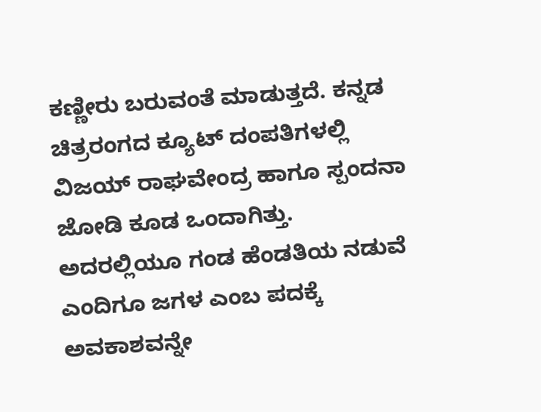ಕಣ್ಣೀರು ಬರುವಂತೆ ಮಾಡುತ್ತದೆ. ಕನ್ನಡ ಚಿತ್ರರಂಗದ ಕ್ಯೂಟ್ ದಂಪತಿಗಳಲ್ಲಿ ವಿಜಯ್ ರಾಘವೇಂದ್ರ ಹಾಗೂ ಸ್ಪಂದನಾ ಜೋಡಿ ಕೂಡ ಒಂದಾಗಿತ್ತು. ಅದರಲ್ಲಿಯೂ ಗಂಡ ಹೆಂಡತಿಯ ನಡುವೆ ಎಂದಿಗೂ ಜಗಳ ಎಂಬ ಪದಕ್ಕೆ ಅವಕಾಶವನ್ನೇ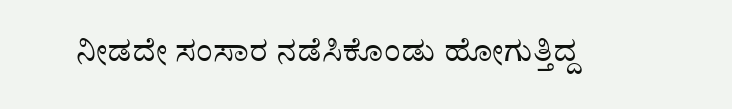ನೀಡದೇ ಸಂಸಾರ ನಡೆಸಿಕೊಂಡು ಹೋಗುತ್ತಿದ್ದ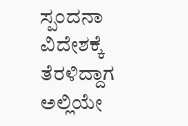ಸ್ಪಂದನಾ ವಿದೇಶಕ್ಕೆ ತೆರಳಿದ್ದಾಗ ಅಲ್ಲಿಯೇ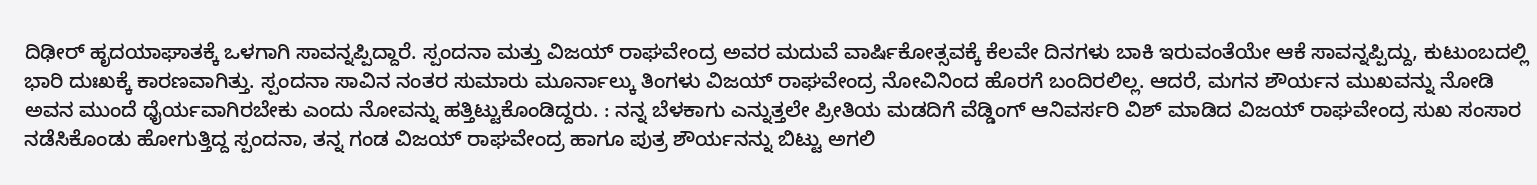ದಿಢೀರ್ ಹೃದಯಾಘಾತಕ್ಕೆ ಒಳಗಾಗಿ ಸಾವನ್ನಪ್ಪಿದ್ದಾರೆ. ಸ್ಪಂದನಾ ಮತ್ತು ವಿಜಯ್ ರಾಘವೇಂದ್ರ ಅವರ ಮದುವೆ ವಾರ್ಷಿಕೋತ್ಸವಕ್ಕೆ ಕೆಲವೇ ದಿನಗಳು ಬಾಕಿ ಇರುವಂತೆಯೇ ಆಕೆ ಸಾವನ್ನಪ್ಪಿದ್ದು, ಕುಟುಂಬದಲ್ಲಿ ಭಾರಿ ದುಃಖಕ್ಕೆ ಕಾರಣವಾಗಿತ್ತು. ಸ್ಪಂದನಾ ಸಾವಿನ ನಂತರ ಸುಮಾರು ಮೂರ್ನಾಲ್ಕು ತಿಂಗಳು ವಿಜಯ್ ರಾಘವೇಂದ್ರ ನೋವಿನಿಂದ ಹೊರಗೆ ಬಂದಿರಲಿಲ್ಲ. ಆದರೆ, ಮಗನ ಶೌರ್ಯನ ಮುಖವನ್ನು ನೋಡಿ ಅವನ ಮುಂದೆ ಧೈರ್ಯವಾಗಿರಬೇಕು ಎಂದು ನೋವನ್ನು ಹತ್ತಿಟ್ಟುಕೊಂಡಿದ್ದರು. : ನನ್ನ ಬೆಳಕಾಗು ಎನ್ನುತ್ತಲೇ ಪ್ರೀತಿಯ ಮಡದಿಗೆ ವೆಡ್ಡಿಂಗ್ ಆನಿವರ್ಸರಿ ವಿಶ್ ಮಾಡಿದ ವಿಜಯ್ ರಾಘವೇಂದ್ರ ಸುಖ ಸಂಸಾರ ನಡೆಸಿಕೊಂಡು ಹೋಗುತ್ತಿದ್ದ ಸ್ಪಂದನಾ, ತನ್ನ ಗಂಡ ವಿಜಯ್ ರಾಘವೇಂದ್ರ ಹಾಗೂ ಪುತ್ರ ಶೌರ್ಯನನ್ನು ಬಿಟ್ಟು ಅಗಲಿ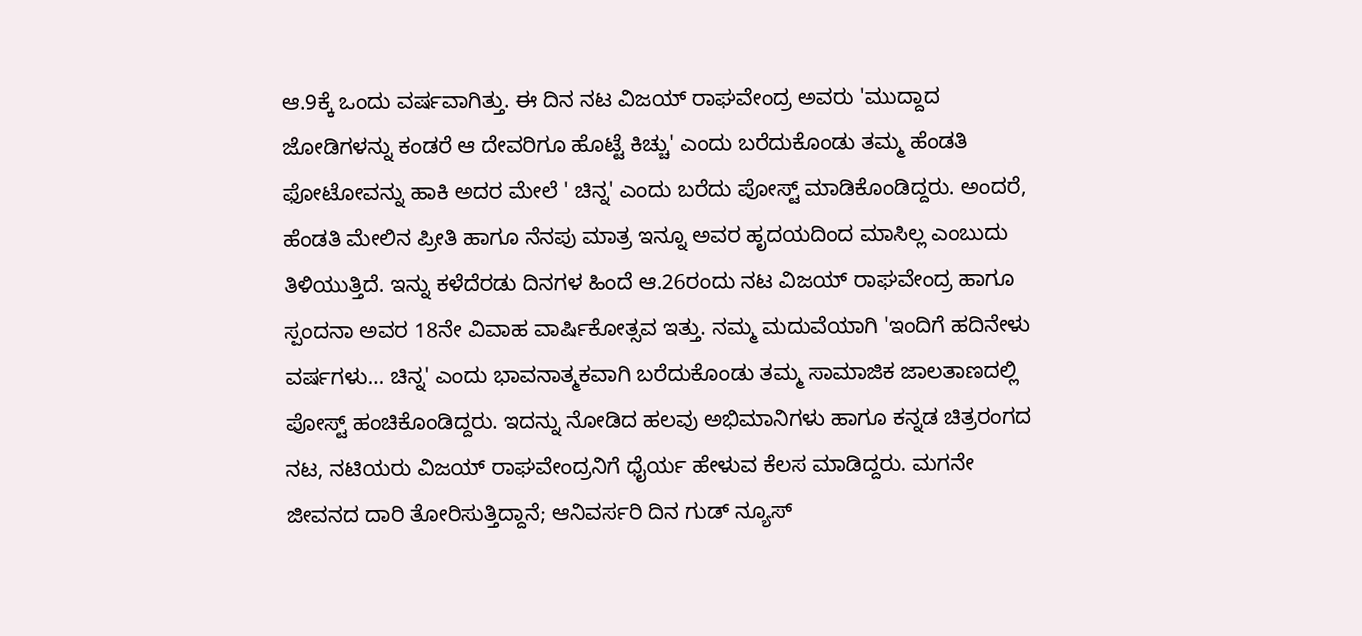ಆ.9ಕ್ಕೆ ಒಂದು ವರ್ಷವಾಗಿತ್ತು. ಈ ದಿನ ನಟ ವಿಜಯ್ ರಾಘವೇಂದ್ರ ಅವರು 'ಮುದ್ದಾದ ಜೋಡಿಗಳನ್ನು ಕಂಡರೆ ಆ ದೇವರಿಗೂ ಹೊಟ್ಟೆ ಕಿಚ್ಚು' ಎಂದು ಬರೆದುಕೊಂಡು ತಮ್ಮ ಹೆಂಡತಿ ಫೋಟೋವನ್ನು ಹಾಕಿ ಅದರ ಮೇಲೆ ' ಚಿನ್ನ' ಎಂದು ಬರೆದು ಪೋಸ್ಟ್ ಮಾಡಿಕೊಂಡಿದ್ದರು. ಅಂದರೆ, ಹೆಂಡತಿ ಮೇಲಿನ ಪ್ರೀತಿ ಹಾಗೂ ನೆನಪು ಮಾತ್ರ ಇನ್ನೂ ಅವರ ಹೃದಯದಿಂದ ಮಾಸಿಲ್ಲ ಎಂಬುದು ತಿಳಿಯುತ್ತಿದೆ. ಇನ್ನು ಕಳೆದೆರಡು ದಿನಗಳ ಹಿಂದೆ ಆ.26ರಂದು ನಟ ವಿಜಯ್ ರಾಘವೇಂದ್ರ ಹಾಗೂ ಸ್ಪಂದನಾ ಅವರ 18ನೇ ವಿವಾಹ ವಾರ್ಷಿಕೋತ್ಸವ ಇತ್ತು. ನಮ್ಮ ಮದುವೆಯಾಗಿ 'ಇಂದಿಗೆ ಹದಿನೇಳು ವರ್ಷಗಳು… ಚಿನ್ನ' ಎಂದು ಭಾವನಾತ್ಮಕವಾಗಿ ಬರೆದುಕೊಂಡು ತಮ್ಮ ಸಾಮಾಜಿಕ ಜಾಲತಾಣದಲ್ಲಿ ಪೋಸ್ಟ್ ಹಂಚಿಕೊಂಡಿದ್ದರು. ಇದನ್ನು ನೋಡಿದ ಹಲವು ಅಭಿಮಾನಿಗಳು ಹಾಗೂ ಕನ್ನಡ ಚಿತ್ರರಂಗದ ನಟ, ನಟಿಯರು ವಿಜಯ್ ರಾಘವೇಂದ್ರನಿಗೆ ಧೈರ್ಯ ಹೇಳುವ ಕೆಲಸ ಮಾಡಿದ್ದರು. ಮಗನೇ ಜೀವನದ ದಾರಿ ತೋರಿಸುತ್ತಿದ್ದಾನೆ; ಆನಿವರ್ಸರಿ ದಿನ ಗುಡ್‌ ನ್ಯೂಸ್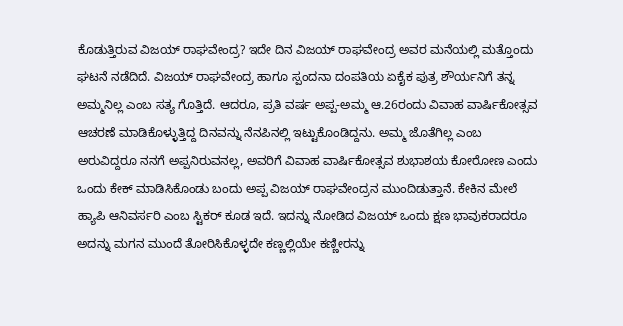ಕೊಡುತ್ತಿರುವ ವಿಜಯ್ ರಾಘವೇಂದ್ರ? ಇದೇ ದಿನ ವಿಜಯ್ ರಾಘವೇಂದ್ರ ಅವರ ಮನೆಯಲ್ಲಿ ಮತ್ತೊಂದು ಘಟನೆ ನಡೆದಿದೆ. ವಿಜಯ್ ರಾಘವೇಂದ್ರ ಹಾಗೂ ಸ್ಪಂದನಾ ದಂಪತಿಯ ಏಕೈಕ ಪುತ್ರ ಶೌರ್ಯನಿಗೆ ತನ್ನ ಅಮ್ಮನಿಲ್ಲ ಎಂಬ ಸತ್ಯ ಗೊತ್ತಿದೆ. ಆದರೂ, ಪ್ರತಿ ವರ್ಷ ಅಪ್ಪ-ಅಮ್ಮ ಆ.26ರಂದು ವಿವಾಹ ವಾರ್ಷಿಕೋತ್ಸವ ಆಚರಣೆ ಮಾಡಿಕೊಳ್ಳುತ್ತಿದ್ದ ದಿನವನ್ನು ನೆನಪಿನಲ್ಲಿ ಇಟ್ಟುಕೊಂಡಿದ್ದನು. ಅಮ್ಮ ಜೊತೆಗಿಲ್ಲ ಎಂಬ ಅರುವಿದ್ದರೂ ನನಗೆ ಅಪ್ಪನಿರುವನಲ್ಲ, ಅವರಿಗೆ ವಿವಾಹ ವಾರ್ಷಿಕೋತ್ಸವ ಶುಭಾಶಯ ಕೋರೋಣ ಎಂದು ಒಂದು ಕೇಕ್ ಮಾಡಿಸಿಕೊಂಡು ಬಂದು ಅಪ್ಪ ವಿಜಯ್ ರಾಘವೇಂದ್ರನ ಮುಂದಿಡುತ್ತಾನೆ. ಕೇಕಿನ ಮೇಲೆ ಹ್ಯಾಪಿ ಆನಿವರ್ಸರಿ ಎಂಬ ಸ್ಟಿಕರ್ ಕೂಡ ಇದೆ. ಇದನ್ನು ನೋಡಿದ ವಿಜಯ್ ಒಂದು ಕ್ಷಣ ಭಾವುಕರಾದರೂ ಅದನ್ನು ಮಗನ ಮುಂದೆ ತೋರಿಸಿಕೊಳ್ಳದೇ ಕಣ್ಣಲ್ಲಿಯೇ ಕಣ್ಣೀರನ್ನು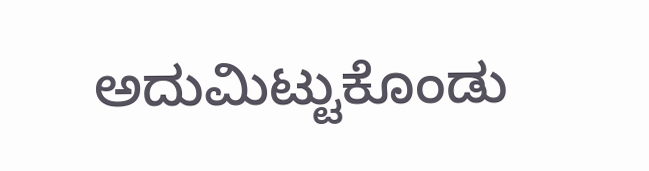ಅದುಮಿಟ್ಟುಕೊಂಡು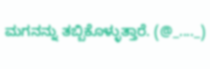ಮಗನನ್ನು ತಬ್ಬಿಕೊಳ್ಳುತ್ತಾರೆ. (@_...._)